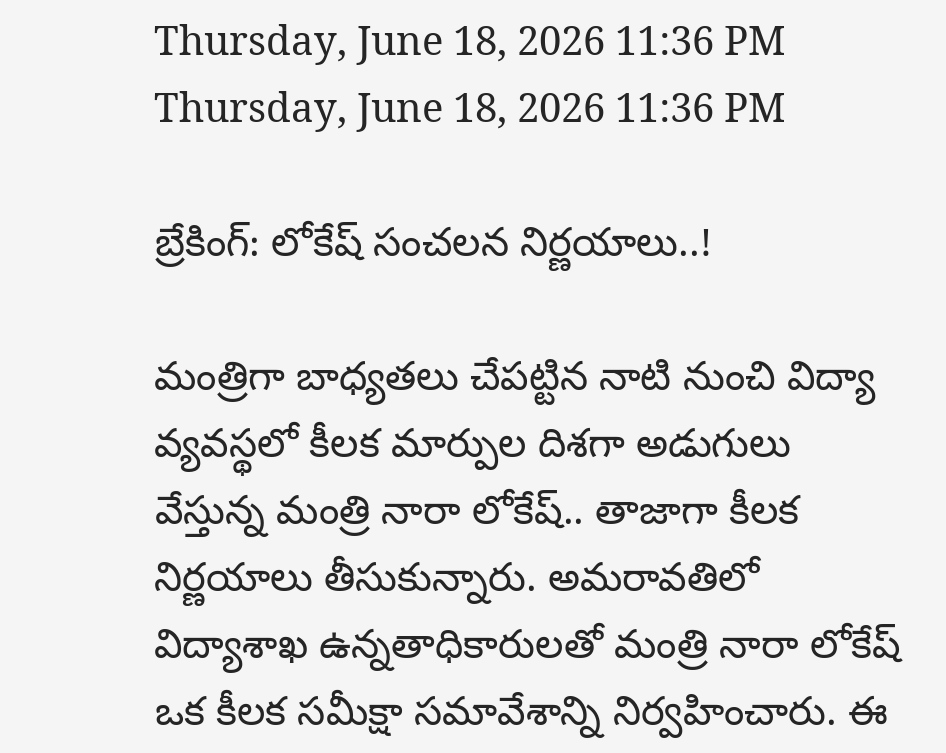Thursday, June 18, 2026 11:36 PM
Thursday, June 18, 2026 11:36 PM

బ్రేకింగ్: లోకేష్ సంచలన నిర్ణయాలు..!

మంత్రిగా బాధ్యతలు చేపట్టిన నాటి నుంచి విద్యా వ్యవస్థలో కీలక మార్పుల దిశగా అడుగులు వేస్తున్న మంత్రి నారా లోకేష్.. తాజాగా కీలక నిర్ణయాలు తీసుకున్నారు. అమరావతిలో విద్యాశాఖ ఉన్నతాధికారులతో మంత్రి నారా లోకేష్ ఒక కీలక సమీక్షా సమావేశాన్ని నిర్వహించారు. ఈ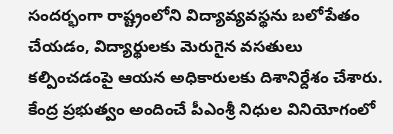సందర్భంగా రాష్ట్రంలోని విద్యావ్యవస్థను బలోపేతం చేయడం, విద్యార్థులకు మెరుగైన వసతులు కల్పించడంపై ఆయన అధికారులకు దిశానిర్దేశం చేశారు. కేంద్ర ప్రభుత్వం అందించే పీఎంశ్రీ నిధుల వినియోగంలో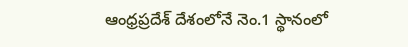ఆంధ్రప్రదేశ్ దేశంలోనే నెం.1 స్థానంలో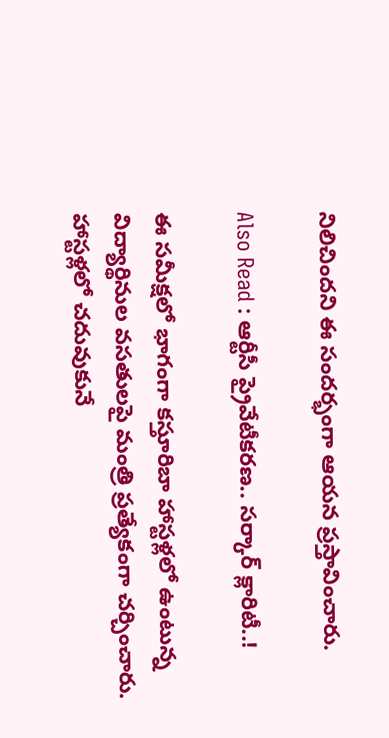నిలిచిందని ఈ సందర్భంగా ఆయన ప్రస్తావించారు.

Also Read : ఆర్టీసీ ప్రైవేటీకరణ.. సర్కార్ క్లారిటీ..!

ఈ సమీక్షలో భాగంగా కస్తూరిబా హాస్టళ్లలో ఉంటున్న విద్యార్థినుల వసతులపై మంత్రి ప్రత్యేకంగా చర్చించారు. హాస్టళ్లలో చదువుకునే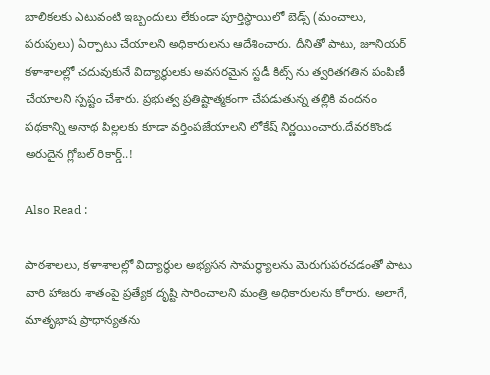బాలికలకు ఎటువంటి ఇబ్బందులు లేకుండా పూర్తిస్థాయిలో బెడ్స్ (మంచాలు, పరుపులు) ఏర్పాటు చేయాలని అధికారులను ఆదేశించారు. దీనితో పాటు, జూనియర్ కళాశాలల్లో చదువుకునే విద్యార్థులకు అవసరమైన స్టడీ కిట్స్‌ ను త్వరితగతిన పంపిణీ చేయాలని స్పష్టం చేశారు. ప్రభుత్వ ప్రతిష్టాత్మకంగా చేపడుతున్న తల్లికి వందనం పథకాన్ని అనాథ పిల్లలకు కూడా వర్తింపజేయాలని లోకేష్ నిర్ణయించారు.దేవరకొండ అరుదైన గ్లోబల్ రికార్డ్..!

Also Read :

పాఠశాలలు, కళాశాలల్లో విద్యార్థుల అభ్యసన సామర్థ్యాలను మెరుగుపరచడంతో పాటు వారి హాజరు శాతంపై ప్రత్యేక దృష్టి సారించాలని మంత్రి అధికారులను కోరారు. అలాగే, మాతృభాష ప్రాధాన్యతను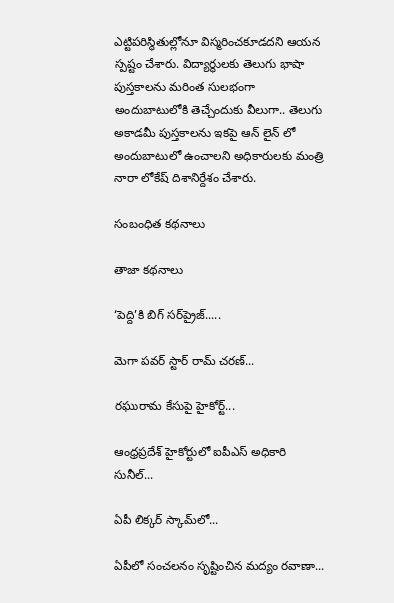ఎట్టిపరిస్థితుల్లోనూ విస్మరించకూడదని ఆయన స్పష్టం చేశారు. విద్యార్థులకు తెలుగు భాషా పుస్తకాలను మరింత సులభంగా అందుబాటులోకి తెచ్చేందుకు వీలుగా.. తెలుగు అకాడమీ పుస్తకాలను ఇకపై ఆన్‌ లైన్‌ లో అందుబాటులో ఉంచాలని అధికారులకు మంత్రి నారా లోకేష్ దిశానిర్దేశం చేశారు.

సంబంధిత కథనాలు

తాజా కథనాలు

‘పెద్ది’కి బిగ్ సర్‌ప్రైజ్.....

మెగా పవర్ స్టార్ రామ్ చరణ్...

రఘురామ కేసుపై హైకోర్ట్...

ఆంధ్రప్రదేశ్ హైకోర్టులో ఐపీఎస్ అధికారి సునీల్‌...

ఏపీ లిక్కర్ స్కామ్‌లో...

ఏపీలో సంచలనం సృష్టించిన మద్యం రవాణా...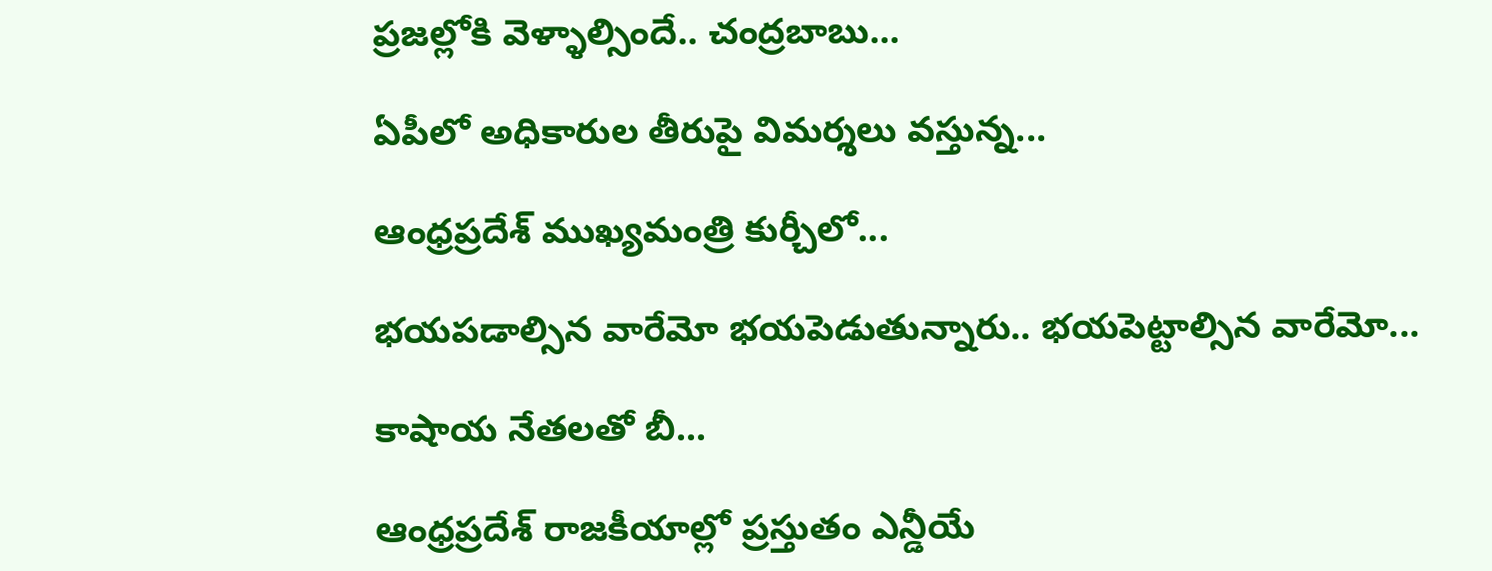ప్రజల్లోకి వెళ్ళాల్సిందే.. చంద్రబాబు...

ఏపీలో అధికారుల తీరుపై విమర్శలు వస్తున్న...

ఆంధ్రప్రదేశ్ ముఖ్యమంత్రి కుర్చీలో...

భయపడాల్సిన వారేమో భయపెడుతున్నారు.. భయపెట్టాల్సిన వారేమో...

కాషాయ నేతలతో బీ...

ఆంధ్రప్రదేశ్ రాజకీయాల్లో ప్రస్తుతం ఎన్డీయే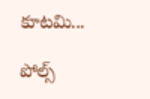కూటమి...

పోల్స్